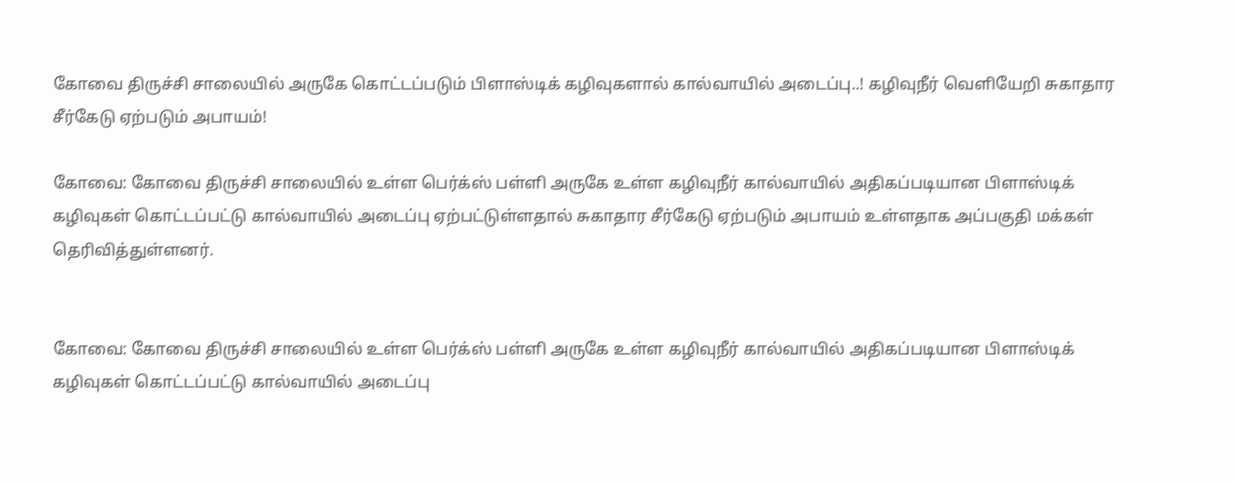கோவை திருச்சி சாலையில் அருகே கொட்டப்படும் பிளாஸ்டிக் கழிவுகளால் கால்வாயில் அடைப்பு..! கழிவுநீர் வெளியேறி சுகாதார சீர்கேடு ஏற்படும் அபாயம்!

கோவை: கோவை திருச்சி சாலையில் உள்ள பெர்க்ஸ் பள்ளி அருகே உள்ள கழிவுநீர் கால்வாயில் அதிகப்படியான பிளாஸ்டிக் கழிவுகள் கொட்டப்பட்டு கால்வாயில் அடைப்பு ஏற்பட்டுள்ளதால் சுகாதார சீர்கேடு ஏற்படும் அபாயம் உள்ளதாக அப்பகுதி மக்கள் தெரிவித்துள்ளனர்.


கோவை: கோவை திருச்சி சாலையில் உள்ள பெர்க்ஸ் பள்ளி அருகே உள்ள கழிவுநீர் கால்வாயில் அதிகப்படியான பிளாஸ்டிக் கழிவுகள் கொட்டப்பட்டு கால்வாயில் அடைப்பு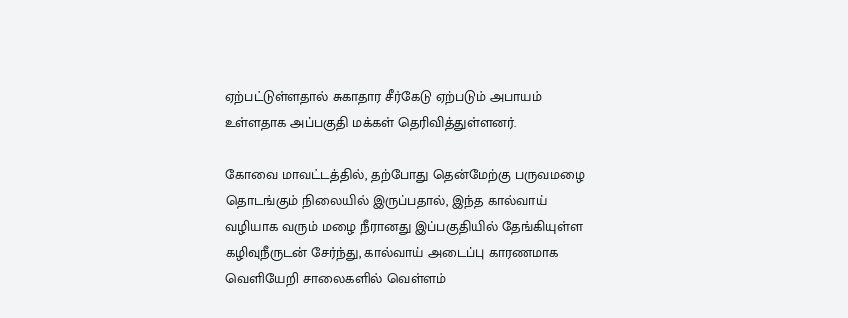ஏற்பட்டுள்ளதால் சுகாதார சீர்கேடு ஏற்படும் அபாயம் உள்ளதாக அப்பகுதி மக்கள் தெரிவித்துள்ளனர்.

கோவை மாவட்டத்தில், தற்போது தென்மேற்கு பருவமழை தொடங்கும் நிலையில் இருப்பதால், இந்த கால்வாய் வழியாக வரும் மழை நீரானது இப்பகுதியில் தேங்கியுள்ள கழிவுநீருடன் சேர்ந்து, கால்வாய் அடைப்பு காரணமாக வெளியேறி சாலைகளில் வெள்ளம்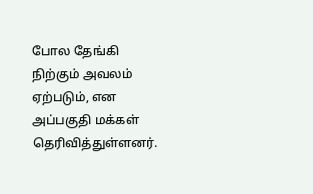போல தேங்கி நிற்கும் அவலம் ஏற்படும், என அப்பகுதி மக்கள் தெரிவித்துள்ளனர்.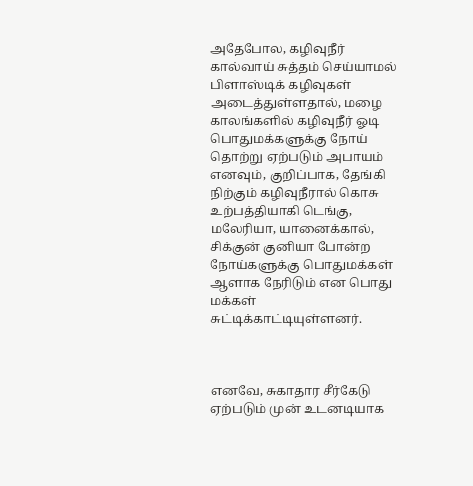அதேபோல, கழிவுநீர் கால்வாய் சுத்தம் செய்யாமல் பிளாஸ்டிக் கழிவுகள் அடைத்துள்ளதால், மழை காலங்களில் கழிவுநீர் ஓடி பொதுமக்களுக்கு நோய் தொற்று ஏற்படும் அபாயம் எனவும், குறிப்பாக, தேங்கி நிற்கும் கழிவுநீரால் கொசு உற்பத்தியாகி டெங்கு, மலேரியா, யானைக்கால், சிக்குன் குனியா போன்ற நோய்களுக்கு பொதுமக்கள் ஆளாக நேரிடும் என பொது மக்கள் சுட்டிக்காட்டியுள்ளனர்.



எனவே, சுகாதார சீர்கேடு ஏற்படும் முன் உடனடியாக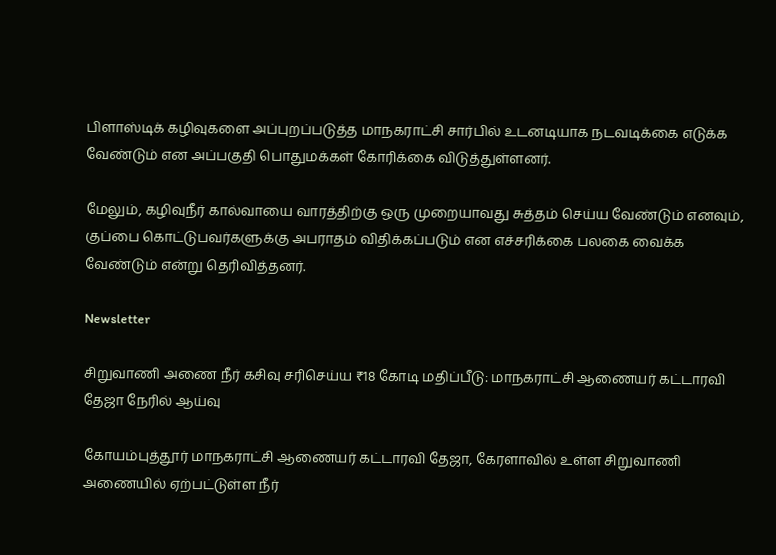பிளாஸ்டிக் கழிவுகளை அப்புறப்படுத்த மாநகராட்சி சார்பில் உடனடியாக நடவடிக்கை எடுக்க வேண்டும் என அப்பகுதி பொதுமக்கள் கோரிக்கை விடுத்துள்ளனர்.

மேலும், கழிவுநீர் கால்வாயை வாரத்திற்கு ஒரு முறையாவது சுத்தம் செய்ய வேண்டும் எனவும், குப்பை கொட்டுபவர்களுக்கு அபராதம் விதிக்கப்படும் என எச்சரிக்கை பலகை வைக்க வேண்டும் என்று தெரிவித்தனர்.

Newsletter

சிறுவாணி அணை நீர் கசிவு சரிசெய்ய ₹18 கோடி மதிப்பீடு: மாநகராட்சி ஆணையர் கட்டாரவி தேஜா நேரில் ஆய்வு

கோயம்புத்தூர் மாநகராட்சி ஆணையர் கட்டாரவி தேஜா, கேரளாவில் உள்ள சிறுவாணி அணையில் ஏற்பட்டுள்ள நீர்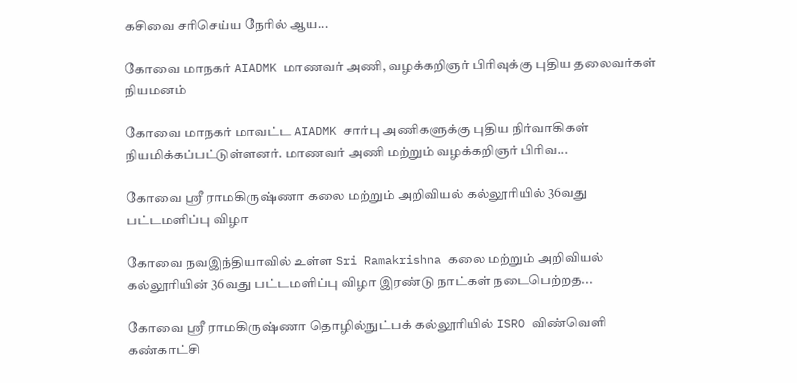கசிவை சரிசெய்ய நேரில் ஆய...

கோவை மாநகர் AIADMK மாணவர் அணி, வழக்கறிஞர் பிரிவுக்கு புதிய தலைவர்கள் நியமனம்

கோவை மாநகர் மாவட்ட AIADMK சார்பு அணிகளுக்கு புதிய நிர்வாகிகள் நியமிக்கப்பட்டுள்ளனர். மாணவர் அணி மற்றும் வழக்கறிஞர் பிரிவ...

கோவை ஸ்ரீ ராமகிருஷ்ணா கலை மற்றும் அறிவியல் கல்லூரியில் 36வது பட்டமளிப்பு விழா

கோவை நவஇந்தியாவில் உள்ள Sri Ramakrishna கலை மற்றும் அறிவியல் கல்லூரியின் 36வது பட்டமளிப்பு விழா இரண்டு நாட்கள் நடைபெற்றத...

கோவை ஸ்ரீ ராமகிருஷ்ணா தொழில்நுட்பக் கல்லூரியில் ISRO விண்வெளி கண்காட்சி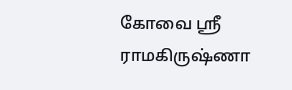கோவை ஸ்ரீ ராமகிருஷ்ணா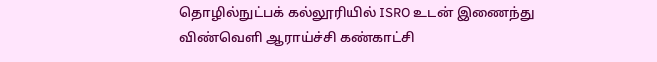தொழில்நுட்பக் கல்லூரியில் ISRO உடன் இணைந்து விண்வெளி ஆராய்ச்சி கண்காட்சி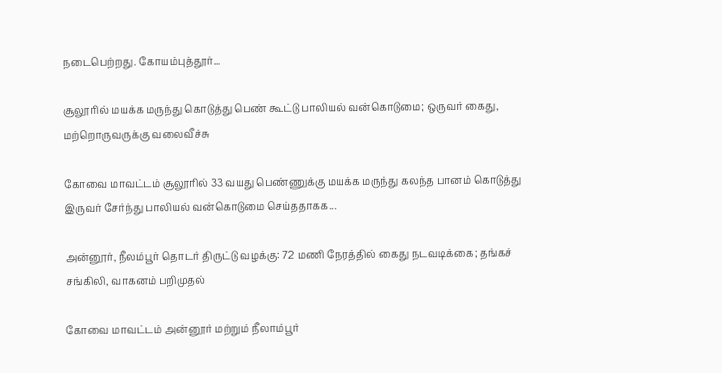நடைபெற்றது. கோயம்புத்தூர்...

சூலூரில் மயக்க மருந்து கொடுத்து பெண் கூட்டு பாலியல் வன்கொடுமை; ஒருவர் கைது, மற்றொருவருக்கு வலைவீச்சு

கோவை மாவட்டம் சூலூரில் 33 வயது பெண்ணுக்கு மயக்க மருந்து கலந்த பானம் கொடுத்து இருவர் சேர்ந்து பாலியல் வன்கொடுமை செய்ததாகக...

அன்னூர், நீலம்பூர் தொடர் திருட்டு வழக்கு: 72 மணி நேரத்தில் கைது நடவடிக்கை; தங்கச் சங்கிலி, வாகனம் பறிமுதல்

கோவை மாவட்டம் அன்னூர் மற்றும் நீலாம்பூர்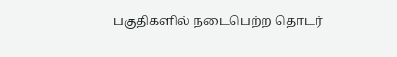பகுதிகளில் நடைபெற்ற தொடர்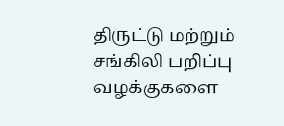திருட்டு மற்றும் சங்கிலி பறிப்பு வழக்குகளை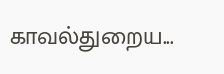காவல்துறைய...